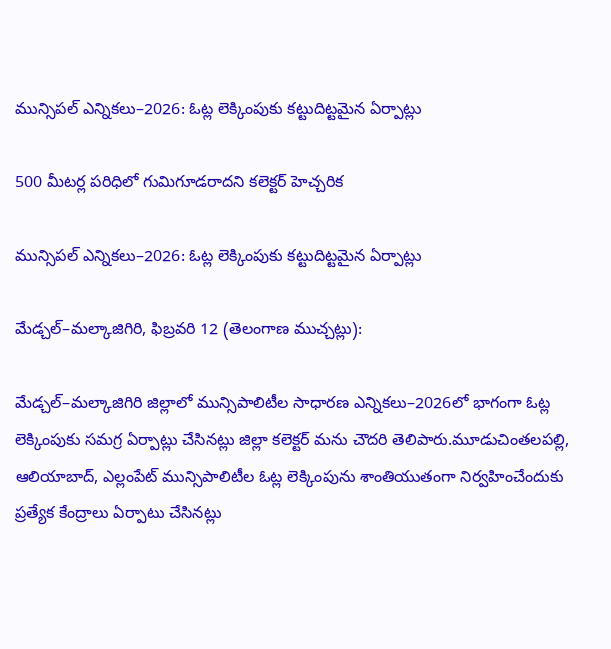మున్సిపల్ ఎన్నికలు–2026: ఓట్ల లెక్కింపుకు కట్టుదిట్టమైన ఏర్పాట్లు

500 మీటర్ల పరిధిలో గుమిగూడరాదని కలెక్టర్ హెచ్చరిక

మున్సిపల్ ఎన్నికలు–2026: ఓట్ల లెక్కింపుకు కట్టుదిట్టమైన ఏర్పాట్లు

మేడ్చల్–మల్కాజిగిరి, ఫిబ్రవరి 12 (తెలంగాణ ముచ్చట్లు):

మేడ్చల్–మల్కాజిగిరి జిల్లాలో మున్సిపాలిటీల సాధారణ ఎన్నికలు–2026లో భాగంగా ఓట్ల లెక్కింపుకు సమగ్ర ఏర్పాట్లు చేసినట్లు జిల్లా కలెక్టర్ మను చౌదరి తెలిపారు.మూడుచింతలపల్లి, ఆలియాబాద్, ఎల్లంపేట్ మున్సిపాలిటీల ఓట్ల లెక్కింపును శాంతియుతంగా నిర్వహించేందుకు ప్రత్యేక కేంద్రాలు ఏర్పాటు చేసినట్లు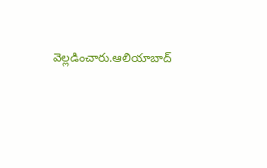వెల్లడించారు.ఆలియాబాద్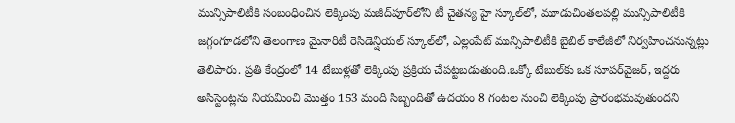మున్సిపాలిటీకి సంబంధించిన లెక్కింపు మజీద్‌పూర్‌లోని టీ చైతన్య హై స్కూల్‌లో, మూడుచింతలపల్లి మున్సిపాలిటీకి జగ్గంగూడలోని తెలంగాణ మైనారిటీ రెసిడెన్షియల్ స్కూల్‌లో, ఎల్లంపేట్ మున్సిపాలిటీకి బైబిల్ కాలేజీలో నిర్వహించనున్నట్లు తెలిపారు. ప్రతి కేంద్రంలో 14 టేబుళ్లతో లెక్కింపు ప్రక్రియ చేపట్టబడుతుంది.ఒక్కో టేబుల్‌కు ఒక సూపర్‌వైజర్, ఇద్దరు అసిస్టెంట్లను నియమించి మొత్తం 153 మంది సిబ్బందితో ఉదయం 8 గంటల నుంచి లెక్కింపు ప్రారంభమవుతుందని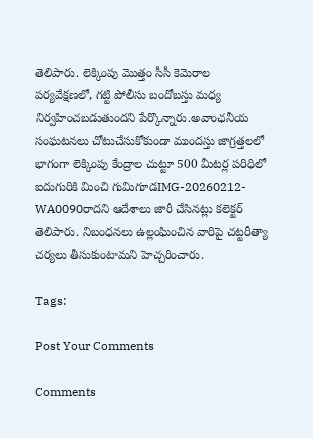తెలిపారు. లెక్కింపు మొత్తం సీసీ కెమెరాల పర్యవేక్షణలో, గట్టి పోలీసు బందోబస్తు మధ్య నిర్వహించబడుతుందని పేర్కొన్నారు.అవాంఛనీయ సంఘటనలు చోటుచేసుకోకుండా ముందస్తు జాగ్రత్తలలో భాగంగా లెక్కింపు కేంద్రాల చుట్టూ 500 మీటర్ల పరిధిలో ఐదుగురికి మించి గుమిగూడIMG-20260212-WA0090రాదని ఆదేశాలు జారీ చేసినట్లు కలెక్టర్ తెలిపారు. నిబంధనలు ఉల్లంఘించిన వారిపై చట్టరీత్యా చర్యలు తీసుకుంటామని హెచ్చరించారు.

Tags:

Post Your Comments

Comments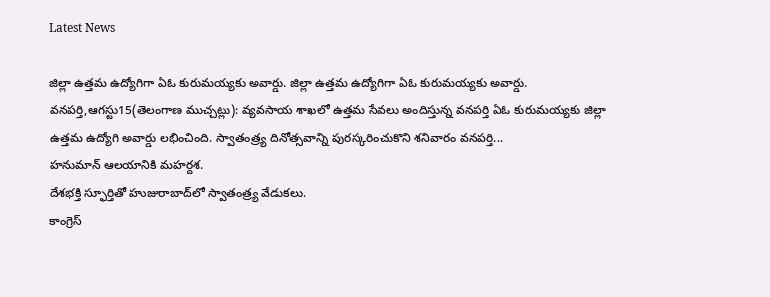Latest News

జిల్లా ఉత్తమ ఉద్యోగిగా ఏఓ కురుమయ్యకు అవార్డు. జిల్లా ఉత్తమ ఉద్యోగిగా ఏఓ కురుమయ్యకు అవార్డు.
వనపర్తి,ఆగస్టు15(తెలంగాణ ముచ్చట్లు): వ్యవసాయ శాఖలో ఉత్తమ సేవలు అందిస్తున్న వనపర్తి ఏఓ కురుమయ్యకు జిల్లా ఉత్తమ ఉద్యోగి అవార్డు లభించింది. స్వాతంత్ర్య దినోత్సవాన్ని పురస్కరించుకొని శనివారం వనపర్తి...
హనుమాన్ ఆలయానికి మహర్దశ.
దేశభక్తి స్ఫూర్తితో హుజురాబాద్‌లో స్వాతంత్ర్య వేడుకలు.
కాంగ్రెస్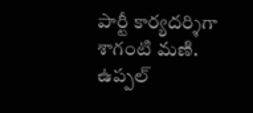పార్టీ కార్యదర్శిగా శాగంటి మణి.
ఉప్పల్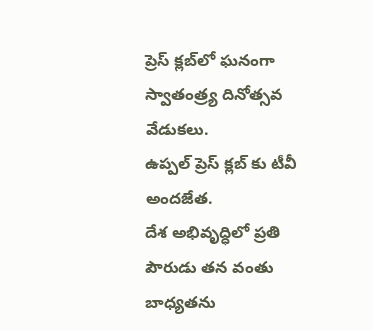ప్రెస్ క్లబ్‌లో ఘనంగా స్వాతంత్ర్య దినోత్సవ వేడుకలు.
ఉప్పల్ ప్రెస్ క్లబ్‌ కు టీవీ అందజేత.
దేశ అభివృద్ధిలో ప్రతి పౌరుడు తన వంతు బాధ్యతను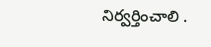నిర్వర్తించాలి .